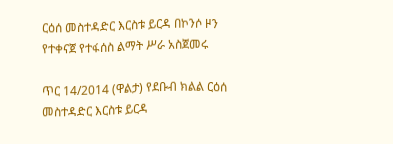ርዕሰ መስተዳድር እርስቱ ይርዳ በኮንሶ ዞን የተቀናጀ የተፋሰስ ልማት ሥራ አስጀመሩ

ጥር 14/2014 (ዋልታ) የደቡብ ክልል ርዕሰ መስተዳድር እርስቱ ይርዳ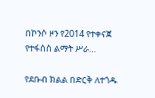በኮንሶ ዞን የ2014 የተቀናጀ የተፋሰስ ልማት ሥራ…

የደቡብ ክልል በድርቅ ለተጎዱ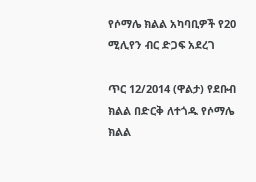የሶማሌ ክልል አካባቢዎች የ20 ሚሊየን ብር ድጋፍ አደረገ

ጥር 12/2014 (ዋልታ) የደቡብ ክልል በድርቅ ለተጎዱ የሶማሌ ክልል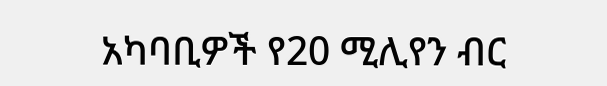አካባቢዎች የ20 ሚሊየን ብር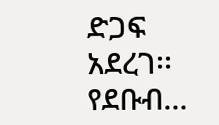ድጋፍ አደረገ፡፡ የደቡብ…